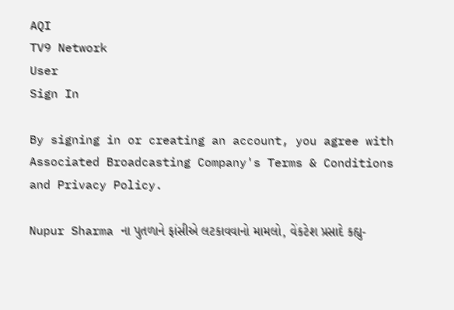AQI
TV9 Network
User
Sign In

By signing in or creating an account, you agree with Associated Broadcasting Company's Terms & Conditions and Privacy Policy.

Nupur Sharma ના પુતળાને ફાંસીએ લટકાવવાનો મામલો, વેંકટેશ પ્રસાદે કહ્યુ-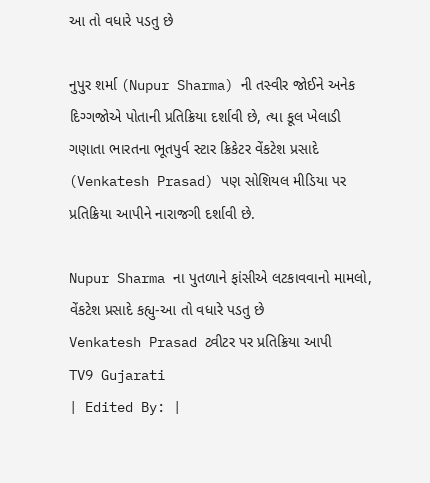આ તો વધારે પડતુ છે

નુપુર શર્મા (Nupur Sharma) ની તસ્વીર જોઈને અનેક દિગ્ગજોએ પોતાની પ્રતિક્રિયા દર્શાવી છે, ત્યા કૂલ ખેલાડી ગણાતા ભારતના ભૂતપુર્વ સ્ટાર ક્રિકેટર વેંકટેશ પ્રસાદે (Venkatesh Prasad) પણ સોશિયલ મીડિયા પર પ્રતિક્રિયા આપીને નારાજગી દર્શાવી છે.

Nupur Sharma ના પુતળાને ફાંસીએ લટકાવવાનો મામલો, વેંકટેશ પ્રસાદે કહ્યુ-આ તો વધારે પડતુ છે
Venkatesh Prasad ટ્વીટર પર પ્રતિક્રિયા આપી
TV9 Gujarati
| Edited By: |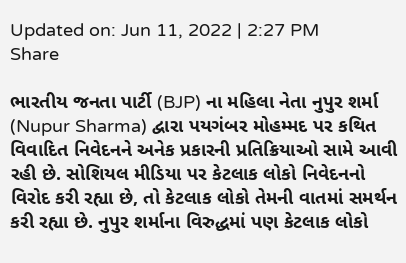Updated on: Jun 11, 2022 | 2:27 PM
Share

ભારતીય જનતા પાર્ટી (BJP) ના મહિલા નેતા નુપુર શર્મા (Nupur Sharma) દ્વારા પયગંબર મોહમ્મદ પર કથિત વિવાદિત નિવેદનને અનેક પ્રકારની પ્રતિક્રિયાઓ સામે આવી રહી છે. સોશિયલ મીડિયા પર કેટલાક લોકો નિવેદનનો વિરોદ કરી રહ્યા છે, તો કેટલાક લોકો તેમની વાતમાં સમર્થન કરી રહ્યા છે. નુપુર શર્માના વિરુદ્ધમાં પણ કેટલાક લોકો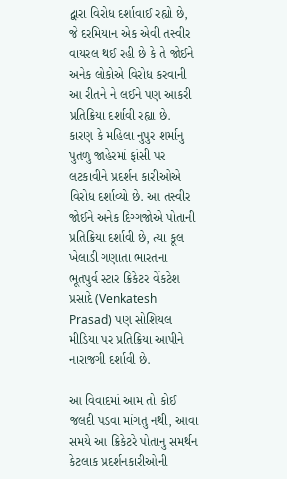દ્વારા વિરોધ દર્શાવાઈ રહ્યો છે, જે દરમિયાન એક એવી તસ્વીર વાયરલ થઈ રહી છે કે તે જોઈને અનેક લોકોએ વિરોધ કરવાની આ રીતને ને લઈને પણ આકરી પ્રતિક્રિયા દર્શાવી રહ્યા છે. કારણ કે મહિલા નુપુર શર્માનુ પુતળુ જાહેરમાં ફાંસી પર લટકાવીને પ્રદર્શન કારીઓએ વિરોધ દર્શાવ્યો છે. આ તસ્વીર જોઈને અનેક દિગ્ગજોએ પોતાની પ્રતિક્રિયા દર્શાવી છે, ત્યા કૂલ ખેલાડી ગણાતા ભારતના ભૂતપુર્વ સ્ટાર ક્રિકેટર વેંકટેશ પ્રસાદે (Venkatesh Prasad) પણ સોશિયલ મીડિયા પર પ્રતિક્રિયા આપીને નારાજગી દર્શાવી છે.

આ વિવાદમાં આમ તો કોઈ જલદી પડવા માંગતુ નથી, આવા સમયે આ ક્રિકેટરે પોતાનુ સમર્થન કેટલાક પ્રદર્શનકારીઓની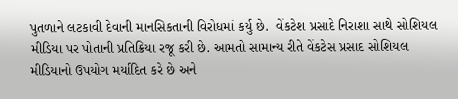પુતળાને લટકાવી દેવાની માનસિકતાની વિરોધમાં કર્યુ છે.  વેંકટેશ પ્રસાદે નિરાશા સાથે સોશિયલ મીડિયા પર પોતાની પ્રતિક્રિયા રજૂ કરી છે. આમતો સામાન્ય રીતે વેંકટેસ પ્રસાદ સોશિયલ મીડિયાનો ઉપયોગ મર્યાદિત કરે છે અને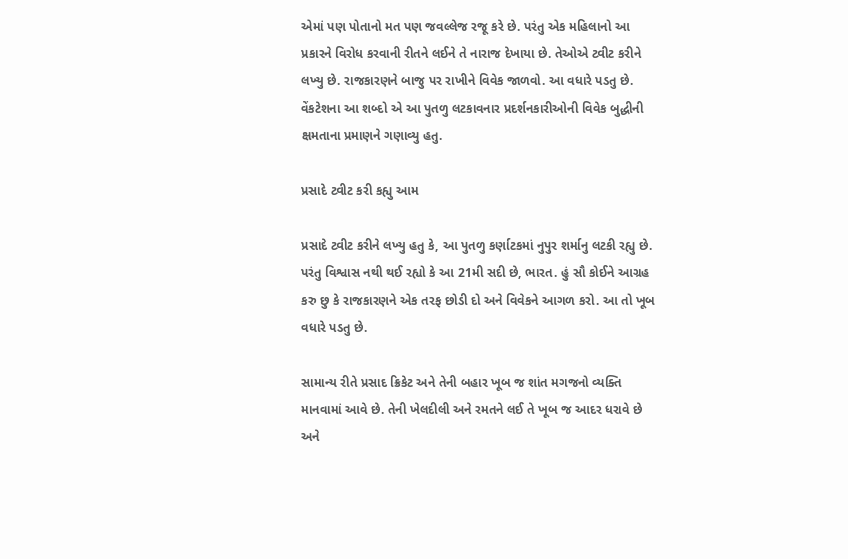એમાં પણ પોતાનો મત પણ જવલ્લેજ રજૂ કરે છે. પરંતુ એક મહિલાનો આ પ્રકારને વિરોધ કરવાની રીતને લઈને તે નારાજ દેખાયા છે. તેઓએ ટ્વીટ કરીને લખ્યુ છે. રાજકારણને બાજુ પર રાખીને વિવેક જાળવો. આ વધારે પડતુ છે. વેંકટેશના આ શબ્દો એ આ પુતળુ લટકાવનાર પ્રદર્શનકારીઓની વિવેક બુદ્ધીની ક્ષમતાના પ્રમાણને ગણાવ્યુ હતુ.

પ્રસાદે ટ્વીટ કરી કહ્યુ આમ

પ્રસાદે ટ્વીટ કરીને લખ્યુ હતુ કે, આ પુતળુ કર્ણાટકમાં નુપુર શર્માનુ લટકી રહ્યુ છે. પરંતુ વિશ્વાસ નથી થઈ રહ્યો કે આ 21મી સદી છે, ભારત. હું સૌ કોઈને આગ્રહ કરુ છુ કે રાજકારણને એક તરફ છોડી દો અને વિવેકને આગળ કરો. આ તો ખૂબ વધારે પડતુ છે.

સામાન્ય રીતે પ્રસાદ ક્રિકેટ અને તેની બહાર ખૂબ જ શાંત મગજનો વ્યક્તિ માનવામાં આવે છે. તેની ખેલદીલી અને રમતને લઈ તે ખૂબ જ આદર ધરાવે છે અને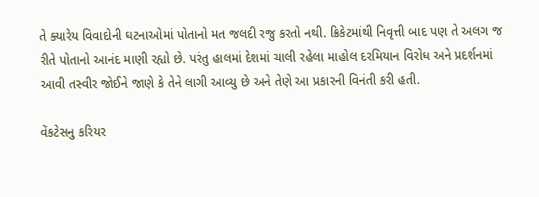તે ક્યારેય વિવાદોની ઘટનાઓમાં પોતાનો મત જલદી રજુ કરતો નથી. ક્રિકેટમાંથી નિવૃત્તી બાદ પણ તે અલગ જ રીતે પોતાનો આનંદ માણી રહ્યો છે. પરંતુ હાલમાં દેશમાં ચાલી રહેલા માહોલ દરમિયાન વિરોધ અને પ્રદર્શનમાં આવી તસ્વીર જોઈને જાણે કે તેને લાગી આવ્યુ છે અને તેણે આ પ્રકારની વિનંતી કરી હતી.

વેંકટેસનુ કરિયર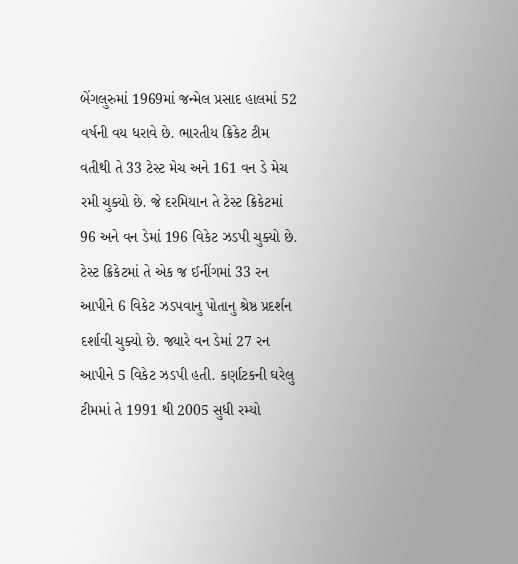બેંગલુરુમાં 1969માં જન્મેલ પ્રસાદ હાલમાં 52 વર્ષની વય ધરાવે છે. ભારતીય ક્રિકેટ ટીમ વતીથી તે 33 ટેસ્ટ મેચ અને 161 વન ડે મેચ રમી ચુક્યો છે. જે દરમિયાન તે ટેસ્ટ ક્રિકેટમાં 96 અને વન ડેમાં 196 વિકેટ ઝડપી ચુક્યો છે. ટેસ્ટ ક્રિકેટમાં તે એક જ ઈનીંગમાં 33 રન આપીને 6 વિકેટ ઝડપવાનુ પોતાનુ શ્રેષ્ઠ પ્રદર્શન દર્શાવી ચુક્યો છે. જ્યારે વન ડેમાં 27 રન આપીને 5 વિકેટ ઝડપી હતી. કર્ણાટકની ઘરેલુ ટીમમાં તે 1991 થી 2005 સુધી રમ્યો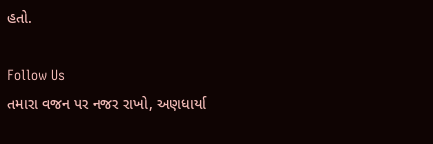હતો.

Follow Us
તમારા વજન પર નજર રાખો, અણધાર્યા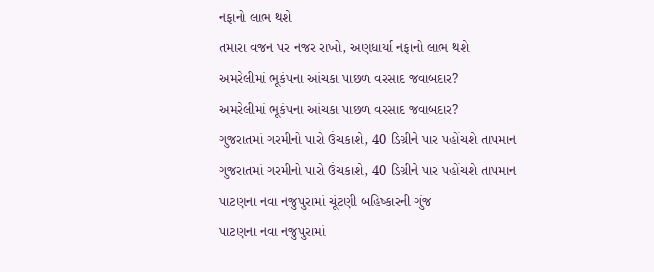નફાનો લાભ થશે
તમારા વજન પર નજર રાખો, અણધાર્યા નફાનો લાભ થશે
અમરેલીમાં ભૂકંપના આંચકા પાછળ વરસાદ જવાબદાર?
અમરેલીમાં ભૂકંપના આંચકા પાછળ વરસાદ જવાબદાર?
ગુજરાતમાં ગરમીનો પારો ઉંચકાશે, 40 ડિગ્રીને પાર પહોંચશે તાપમાન
ગુજરાતમાં ગરમીનો પારો ઉંચકાશે, 40 ડિગ્રીને પાર પહોંચશે તાપમાન
પાટણના નવા નજુપુરામાં ચૂંટણી બહિષ્કારની ગુંજ
પાટણના નવા નજુપુરામાં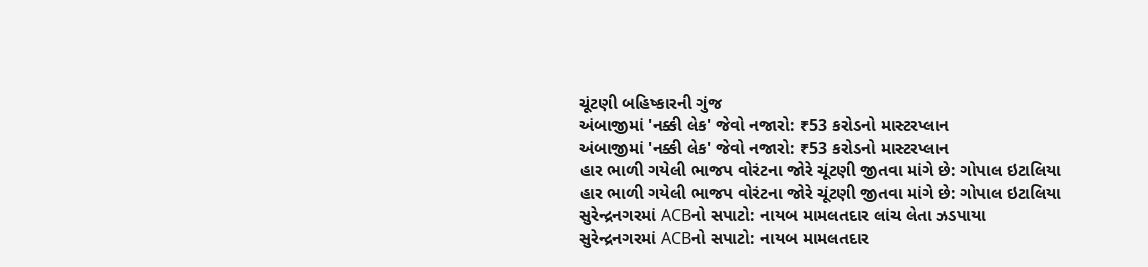ચૂંટણી બહિષ્કારની ગુંજ
અંબાજીમાં 'નક્કી લેક' જેવો નજારો: ₹53 કરોડનો માસ્ટરપ્લાન
અંબાજીમાં 'નક્કી લેક' જેવો નજારો: ₹53 કરોડનો માસ્ટરપ્લાન
હાર ભાળી ગયેલી ભાજપ વોરંટના જોરે ચૂંટણી જીતવા માંગે છે: ગોપાલ ઇટાલિયા
હાર ભાળી ગયેલી ભાજપ વોરંટના જોરે ચૂંટણી જીતવા માંગે છે: ગોપાલ ઇટાલિયા
સુરેન્દ્રનગરમાં ACBનો સપાટો: નાયબ મામલતદાર લાંચ લેતા ઝડપાયા
સુરેન્દ્રનગરમાં ACBનો સપાટો: નાયબ મામલતદાર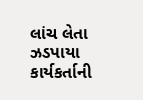લાંચ લેતા ઝડપાયા
કાર્યકર્તાની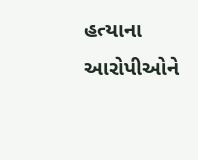હત્યાના આરોપીઓને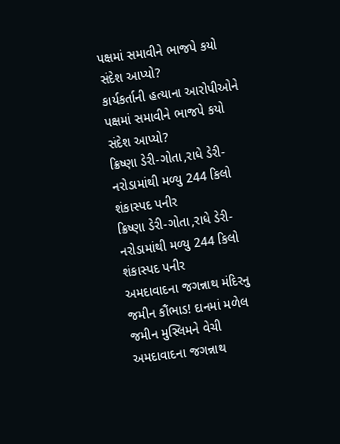પક્ષમાં સમાવીને ભાજપે કયો સંદેશ આપ્યો?
કાર્યકર્તાની હત્યાના આરોપીઓને પક્ષમાં સમાવીને ભાજપે કયો સંદેશ આપ્યો?
ક્રિષ્ણા ડેરી-ગોતા,રાધે ડેરી-નરોડામાંથી મળ્યુ 244 કિલો શંકાસ્પદ પનીર
ક્રિષ્ણા ડેરી-ગોતા,રાધે ડેરી-નરોડામાંથી મળ્યુ 244 કિલો શંકાસ્પદ પનીર
અમદાવાદના જગન્નાથ મંદિરનુ જમીન કૌંભાડ! દાનમાં મળેલ જમીન મુસ્લિમને વેચી
અમદાવાદના જગન્નાથ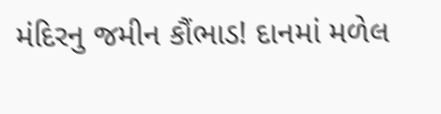મંદિરનુ જમીન કૌંભાડ! દાનમાં મળેલ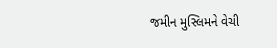જમીન મુસ્લિમને વેચી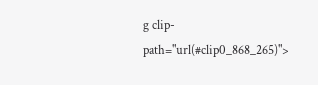g clip-path="url(#clip0_868_265)">